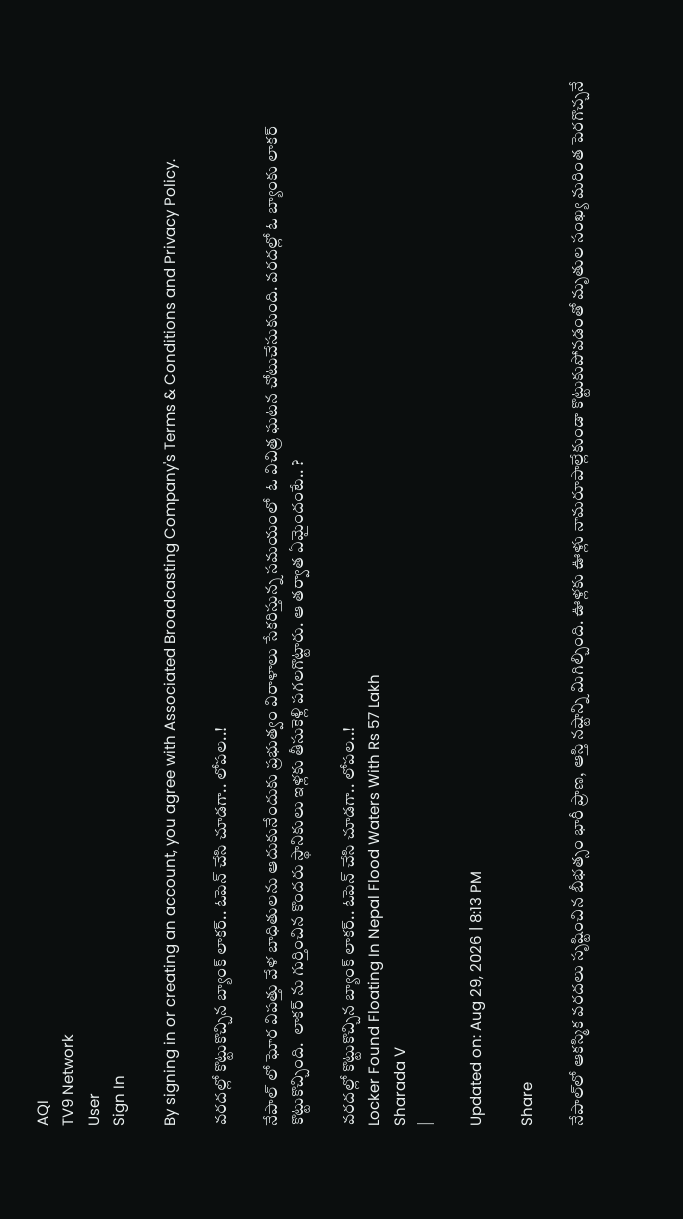AQI
TV9 Network
User
Sign In

By signing in or creating an account, you agree with Associated Broadcasting Company's Terms & Conditions and Privacy Policy.

వరదల్లో కొట్టుకొచ్చిన బ్యాంక్ లాకర్.. ఓపెన్ చేసి చూడగా.. లోపల..!

నేపాల్ లో ఘోర విపత్తు వేళ బాధితులను ఆదుకునేందుకు ప్రభుత్వం విరాళాలు సేకరిస్తున్న సమయంలో  ఓ విచిత్ర ఘటన చోటుచేసుకుంది. వరదల్లో ఓ బ్యాంకు లాకర్‌ కొట్టుకొచ్చింది.  లాకర్ ను గుర్తించిన కొందరు స్థానికులు ఇళ్లకు తీసుకెళ్లి పగలగొట్టారు. ఆ తర్వాత ఏమైందంటే.. ?

వరదల్లో కొట్టుకొచ్చిన బ్యాంక్ లాకర్.. ఓపెన్ చేసి చూడగా.. లోపల..!
Locker Found Floating In Nepal Flood Waters With Rs 57 Lakh
Sharada V
|

Updated on: Aug 29, 2026 | 8:13 PM

Share

నేపాల్‌లో ఆకస్మిక వరదలు సృష్టించిన బీభత్సం భారీ ప్రాణ, ఆస్తి నష్టాన్ని మిగిల్చింది. ఊళ్లకు ఊళ్లు నామరూపాల్లేకుండా కొట్టుకుపోవడంతో మృతుల సంఖ్య మరింత పెరగొచ్చనే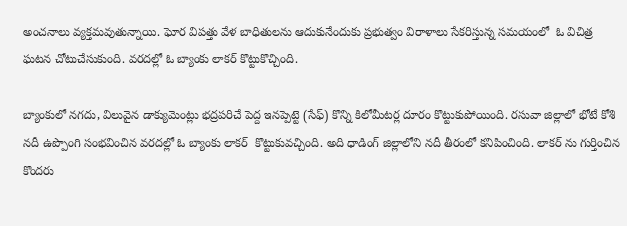అంచనాలు వ్యక్తమవుతున్నాయి. ఘోర విపత్తు వేళ బాధితులను ఆదుకునేందుకు ప్రభుత్వం విరాళాలు సేకరిస్తున్న సమయంలో  ఓ విచిత్ర ఘటన చోటుచేసుకుంది. వరదల్లో ఓ బ్యాంకు లాకర్‌ కొట్టుకొచ్చింది.

బ్యాంకులో నగదు, విలువైన డాక్యుమెంట్లు భద్రపరిచే పెద్ద ఇనప్పెట్టె (సేఫ్‌) కొన్ని కిలోమీటర్ల దూరం కొట్టుకుపోయింది. రసువా జిల్లాలో భోటే కోశి నదీ ఉప్పొంగి సంభవించిన వరదల్లో ఓ బ్యాంకు లాకర్‌  కొట్టుకువచ్చింది. అది ధాడింగ్‌ జిల్లాలోని నదీ తీరంలో కనిపించింది. లాకర్ ను గుర్తించిన కొందరు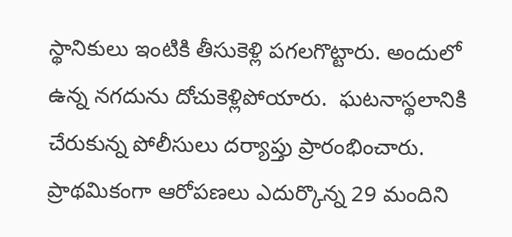స్థానికులు ఇంటికి తీసుకెళ్లి పగలగొట్టారు. అందులో ఉన్న నగదును దోచుకెళ్లిపోయారు.  ఘటనాస్థలానికి చేరుకున్న పోలీసులు దర్యాప్తు ప్రారంభించారు. ప్రాథమికంగా ఆరోపణలు ఎదుర్కొన్న 29 మందిని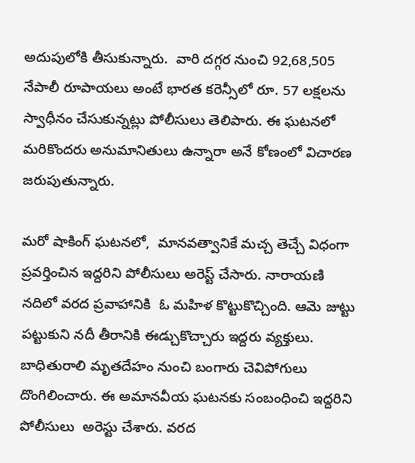అదుపులోకి తీసుకున్నారు.  వారి దగ్గర నుంచి 92,68,505 నేపాలీ రూపాయలు అంటే భారత కరెన్సీలో రూ. 57 లక్షలను స్వాధీనం చేసుకున్నట్లు పోలీసులు తెలిపారు. ఈ ఘటనలో మరికొందరు అనుమానితులు ఉన్నారా అనే కోణంలో విచారణ జరుపుతున్నారు.

మరో షాకింగ్ ఘటనలో,  మానవత్వానికే మచ్చ తెచ్చే విధంగా ప్రవర్తించిన ఇద్దరిని పోలీసులు అరెస్ట్ చేసారు. నారాయణి నదిలో వరద ప్రవాహానికి  ఓ మహిళ కొట్టుకొచ్చింది. ఆమె జుట్టు పట్టుకుని నదీ తీరానికి ఈడ్చుకొచ్చారు ఇద్దరు వ్యక్తులు.  బాధితురాలి మృతదేహం నుంచి బంగారు చెవిపోగులు దొంగిలించారు. ఈ అమానవీయ ఘటనకు సంబంధించి ఇద్దరిని పోలీసులు  అరెస్టు చేశారు. వరద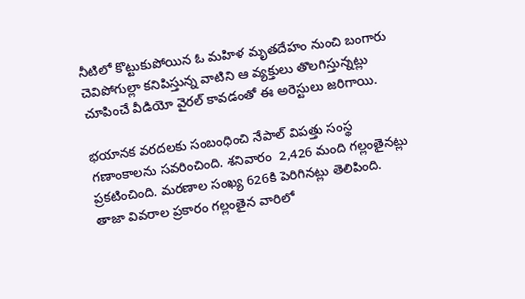నీటిలో కొట్టుకుపోయిన ఓ మహిళ మృతదేహం నుంచి బంగారు చెవిపోగుల్లా కనిపిస్తున్న వాటిని ఆ వ్యక్తులు తొలగిస్తున్నట్లు చూపించే వీడియో వైరల్ కావడంతో ఈ అరెస్టులు జరిగాయి.

భయానక వరదలకు సంబంధించి నేపాల్ విపత్తు సంస్థ గణాంకాలను సవరించింది. శనివారం  2,426 మంది గల్లంతైనట్లు ప్రకటించింది. మరణాల సంఖ్య 626కి పెరిగినట్లు తెలిపింది. తాజా వివరాల ప్రకారం గల్లంతైన వారిలో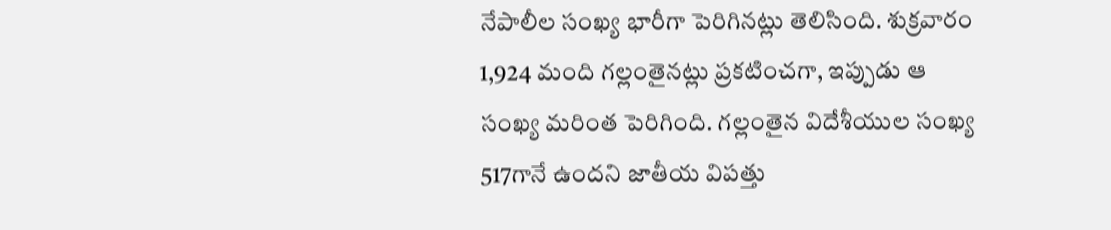నేపాలీల సంఖ్య భారీగా పెరిగినట్లు తెలిసింది. శుక్రవారం 1,924 మంది గల్లంతైనట్లు ప్రకటించగా, ఇప్పుడు ఆ సంఖ్య మరింత పెరిగింది. గల్లంతైన విదేశీయుల సంఖ్య 517గానే ఉందని జాతీయ విపత్తు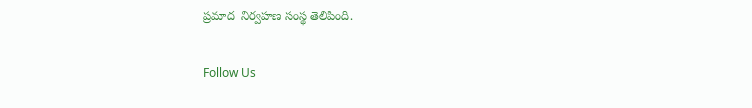ప్రమాద  నిర్వహణ సంస్థ తెలిపింది.

Follow Us